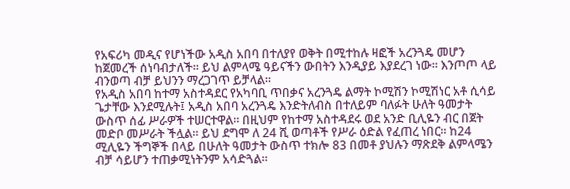የአፍሪካ መዲና የሆነችው አዲስ አበባ በተለያየ ወቅት በሚተከሉ ዛፎች አረንጓዴ መሆን ከጀመረች ሰነባብታለች። ይህ ልምላሜ ዓይናችን ውበትን እንዲያይ እያደረገ ነው። እንጦጦ ላይ ብንወጣ ብቻ ይህንን ማረጋገጥ ይቻላል።
የአዲስ አበባ ከተማ አስተዳደር የአካባቢ ጥበቃና አረንጓዴ ልማት ኮሚሽን ኮሚሽነር አቶ ሲሳይ ጌታቸው እንደሚሉት፤ አዲስ አበባ አረንጓዴ እንድትለብስ በተለይም ባለፉት ሁለት ዓመታት ውስጥ ሰፊ ሥራዎች ተሠርተዋል። በዚህም የከተማ አስተዳደሩ ወደ አንድ ቢሊዬን ብር በጀት መድቦ መሥራት ችሏል። ይህ ደግሞ ለ 24 ሺ ወጣቶች የሥራ ዕድል የፈጠረ ነበር። ከ24 ሚሊዬን ችግኞች በላይ በሁለት ዓመታት ውስጥ ተክሎ 83 በመቶ ያህሉን ማጽደቅ ልምላሜን ብቻ ሳይሆን ተጠቃሚነትንም አሳድጓል።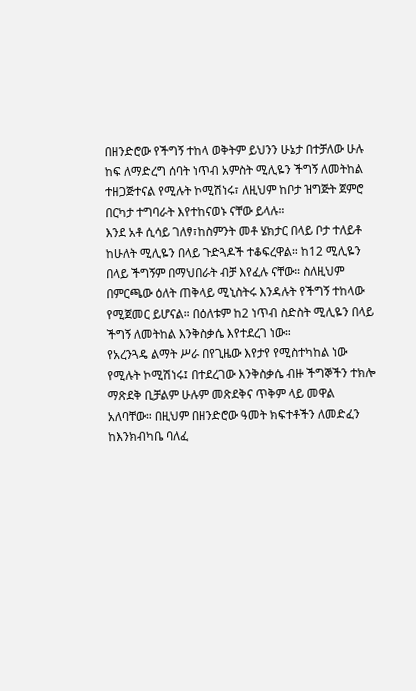በዘንድሮው የችግኝ ተከላ ወቅትም ይህንን ሁኔታ በተቻለው ሁሉ ከፍ ለማድረግ ሰባት ነጥብ አምስት ሚሊዬን ችግኝ ለመትከል ተዘጋጅተናል የሚሉት ኮሚሽነሩ፣ ለዚህም ከቦታ ዝግጅት ጀምሮ በርካታ ተግባራት እየተከናወኑ ናቸው ይላሉ።
እንደ አቶ ሲሳይ ገለፃ፣ከስምንት መቶ ሄክታር በላይ ቦታ ተለይቶ ከሁለት ሚሊዬን በላይ ጉድጓዶች ተቆፍረዋል። ከ12 ሚሊዬን በላይ ችግኝም በማህበራት ብቻ እየፈሉ ናቸው። ስለዚህም በምርጫው ዕለት ጠቅላይ ሚኒስትሩ እንዳሉት የችግኝ ተከላው የሚጀመር ይሆናል። በዕለቱም ከ2 ነጥብ ስድስት ሚሊዬን በላይ ችግኝ ለመትከል እንቅስቃሴ እየተደረገ ነው።
የአረንጓዴ ልማት ሥራ በየጊዜው እየታየ የሚስተካከል ነው የሚሉት ኮሚሽነሩ፤ በተደረገው እንቅስቃሴ ብዙ ችግኞችን ተክሎ ማጽደቅ ቢቻልም ሁሉም መጽደቅና ጥቅም ላይ መዋል አለባቸው። በዚህም በዘንድሮው ዓመት ክፍተቶችን ለመድፈን ከእንክብካቤ ባለፈ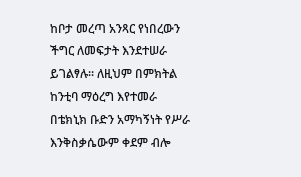ከቦታ መረጣ አንጻር የነበረውን ችግር ለመፍታት እንደተሠራ ይገልፃሉ። ለዚህም በምክትል ከንቲባ ማዕረግ እየተመራ በቴክኒክ ቡድን አማካኝነት የሥራ እንቅስቃሴውም ቀደም ብሎ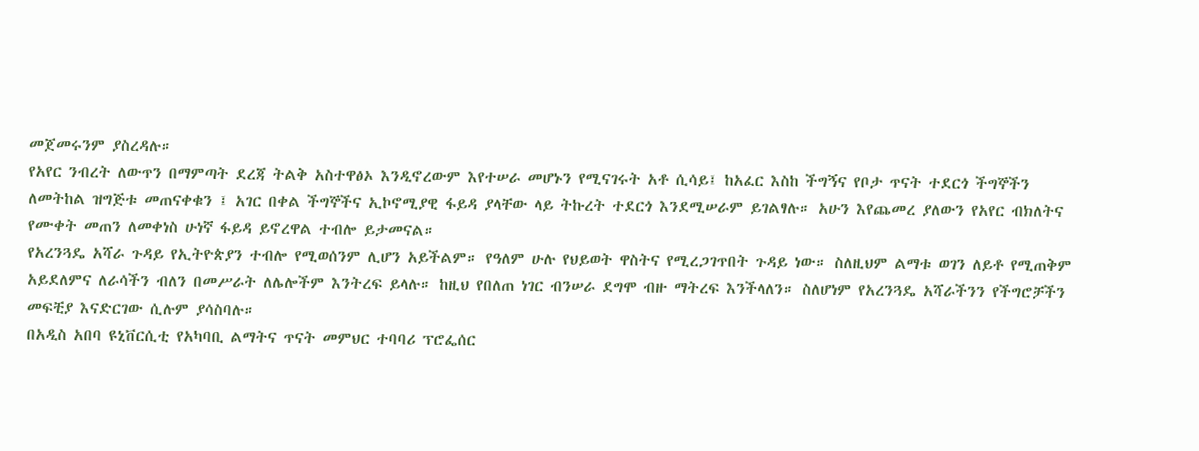መጀመሩንም ያስረዳሉ።
የአየር ንብረት ለውጥን በማምጣት ደረጃ ትልቅ አስተዋፅኦ እንዲኖረውም እየተሠራ መሆኑን የሚናገሩት አቶ ሲሳይ፤ ከአፈር እስከ ችግኝና የቦታ ጥናት ተደርጎ ችግኞችን ለመትከል ዝግጅቱ መጠናቀቁን ፤ አገር በቀል ችግኞችና ኢኮኖሚያዊ ፋይዳ ያላቸው ላይ ትኩረት ተደርጎ እንደሚሠራም ይገልፃሉ። አሁን እየጨመረ ያለውን የአየር ብክለትና የሙቀት መጠን ለመቀነስ ሁነኛ ፋይዳ ይኖረዋል ተብሎ ይታመናል።
የአረንጓዴ አሻራ ጉዳይ የኢትዮጵያን ተብሎ የሚወሰንም ሊሆን አይችልም። የዓለም ሁሉ የህይወት ዋስትና የሚረጋገጥበት ጉዳይ ነው። ስለዚህም ልማቱ ወገን ለይቶ የሚጠቅም አይደለምና ለራሳችን ብለን በመሥራት ለሌሎችም እንትረፍ ይላሉ። ከዚህ የበለጠ ነገር ብንሠራ ደግሞ ብዙ ማትረፍ እንችላለን። ስለሆነም የአረንጓዴ አሻራችንን የችግሮቻችን መፍቺያ እናድርገው ሲሉም ያሳስባሉ።
በአዲስ አበባ ዩኒቨርሲቲ የአካባቢ ልማትና ጥናት መምህር ተባባሪ ፕሮፌሰር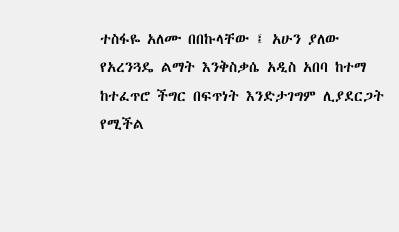ተስፋዬ አለሙ በበኩላቸው ፤ አሁን ያለው የአረንጓዴ ልማት እንቅስቃሴ አዲስ አበባ ከተማ ከተፈጥሮ ችግር በፍጥነት እንድታገግም ሊያደርጋት የሚችል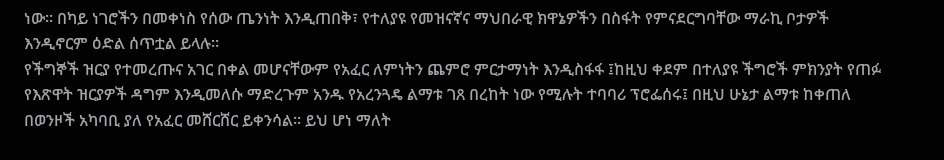ነው። በካይ ነገሮችን በመቀነስ የሰው ጤንነት እንዲጠበቅ፣ የተለያዩ የመዝናኛና ማህበራዊ ክዋኔዎችን በስፋት የምናደርግባቸው ማራኪ ቦታዎች እንዲኖርም ዕድል ሰጥቷል ይላሉ።
የችግኞች ዝርያ የተመረጡና አገር በቀል መሆናቸውም የአፈር ለምነትን ጨምሮ ምርታማነት እንዲስፋፋ ፤ከዚህ ቀደም በተለያዩ ችግሮች ምክንያት የጠፉ የእጽዋት ዝርያዎች ዳግም እንዲመለሱ ማድረጉም አንዱ የአረንጓዴ ልማቱ ገጸ በረከት ነው የሚሉት ተባባሪ ፕሮፌሰሩ፤ በዚህ ሁኔታ ልማቱ ከቀጠለ በወንዞች አካባቢ ያለ የአፈር መሸርሸር ይቀንሳል። ይህ ሆነ ማለት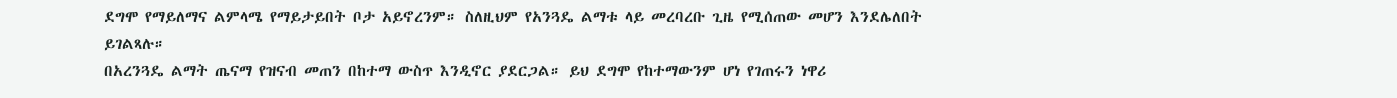ደግሞ የማይለማና ልምላሜ የማይታይበት ቦታ አይኖረንም። ስለዚህም የአንጓዴ ልማቱ ላይ መረባረቡ ጊዜ የሚሰጠው መሆን እንደሌለበት ይገልጻሉ።
በአረንጓዴ ልማት ጤናማ የዝናብ መጠን በከተማ ውስጥ እንዲኖር ያደርጋል። ይህ ደግሞ የከተማውንም ሆነ የገጠሩን ነዋሪ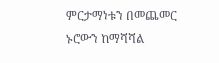ምርታማነቱን በመጨመር ኑሮውን ከማሻሻል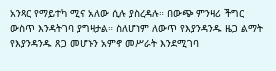አንጻር የማይተካ ሚና አለው ሲሉ ያስረዳሉ። በውጭ ምንዛሪ ችግር ውስጥ እንዳትገባ ያግዛታል። ስለሆነም ለውጥ የእያንዳንዱ ዜጋ ልማት የእያንዳንዱ ጸጋ መሆኑን አምኖ መሥራት እንደሚገባ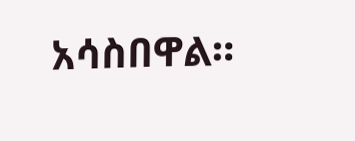አሳስበዋል።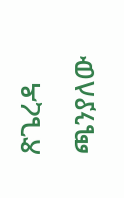ጽጌረዳ ጫንያለው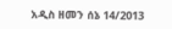አዲስ ዘመን ሰኔ 14/2013